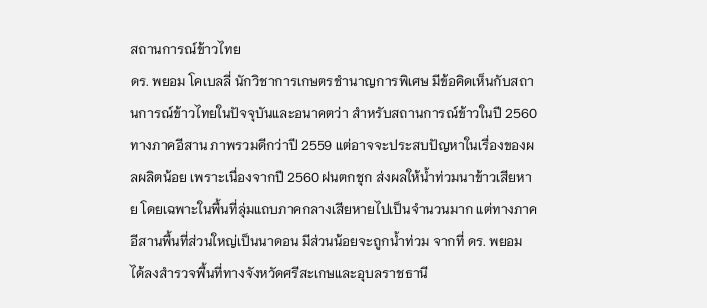สถานการณ์ข้าวไทย
ดร. พยอม โคเบลลี่ นักวิชาการเกษตรชำนาญการพิเศษ มีข้อคิดเห็นกับสถานการณ์ข้าวไทยในปัจจุบันและอนาคตว่า สำหรับสถานการณ์ข้าวในปี 2560 ทางภาคอีสาน ภาพรวมดีกว่าปี 2559 แต่อาจจะประสบปัญหาในเรื่องของผลผลิตน้อย เพราะเนื่องจากปี 2560 ฝนตกชุก ส่งผลให้น้ำท่วมนาข้าวเสียหาย โดยเฉพาะในพื้นที่ลุ่มแถบภาคกลางเสียหายไปเป็นจำนวนมาก แต่ทางภาคอีสานพื้นที่ส่วนใหญ่เป็นนาดอน มีส่วนน้อยจะถูกน้ำท่วม จากที่ ดร. พยอม ได้ลงสำรวจพื้นที่ทางจังหวัดศรีสะเกษและอุบลราชธานี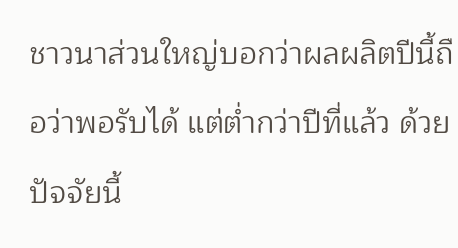ชาวนาส่วนใหญ่บอกว่าผลผลิตปีนี้ถือว่าพอรับได้ แต่ต่ำกว่าปีที่แล้ว ด้วยปัจจัยนี้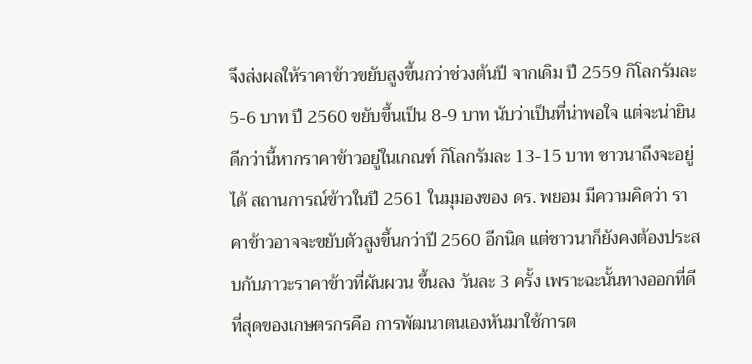จึงส่งผลให้ราคาข้าวขยับสูงขึ้นกว่าช่วงต้นปี จากเดิม ปี 2559 กิโลกรัมละ 5-6 บาท ปี 2560 ขยับขึ้นเป็น 8-9 บาท นับว่าเป็นที่น่าพอใจ แต่จะน่ายินดีกว่านี้หากราคาข้าวอยู่ในเกณฑ์ กิโลกรัมละ 13-15 บาท ชาวนาถึงจะอยู่ได้ สถานการณ์ข้าวในปี 2561 ในมุมองของ ดร. พยอม มีความคิดว่า ราคาข้าวอาจจะขยับตัวสูงขึ้นกว่าปี 2560 อีกนิด แต่ชาวนาก็ยังคงต้องประสบกับภาวะราคาข้าวที่ผันผวน ขึ้นลง วันละ 3 ครั้ง เพราะฉะนั้นทางออกที่ดีที่สุดของเกษตรกรคือ การพัฒนาตนเองหันมาใช้การต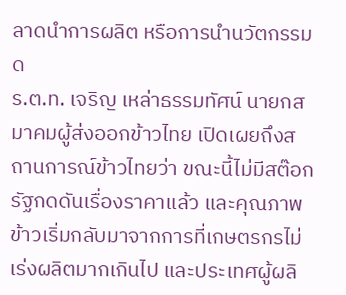ลาดนำการผลิต หรือการนำนวัตกรรมด
ร.ต.ท. เจริญ เหล่าธรรมทัศน์ นายกสมาคมผู้ส่งออกข้าวไทย เปิดเผยถึงสถานการณ์ข้าวไทยว่า ขณะนี้ไม่มีสต๊อกรัฐกดดันเรื่องราคาแล้ว และคุณภาพข้าวเริ่มกลับมาจากการที่เกษตรกรไม่เร่งผลิตมากเกินไป และประเทศผู้ผลิ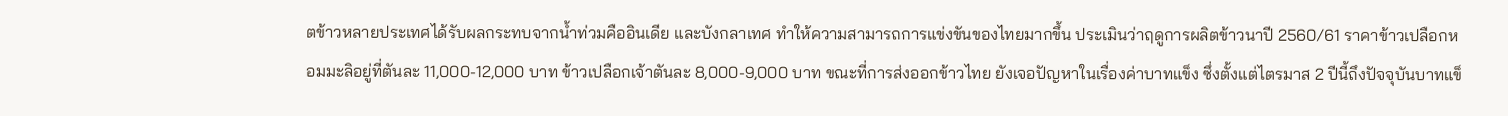ตข้าวหลายประเทศได้รับผลกระทบจากน้ำท่วมคืออินเดีย และบังกลาเทศ ทำให้ความสามารถการแข่งขันของไทยมากขึ้น ประเมินว่าฤดูการผลิตข้าวนาปี 2560/61 ราคาข้าวเปลือกหอมมะลิอยู่ที่ตันละ 11,000-12,000 บาท ข้าวเปลือกเจ้าตันละ 8,000-9,000 บาท ขณะที่การส่งออกข้าวไทย ยังเจอปัญหาในเรื่องค่าบาทแข็ง ซึ่งตั้งแต่ไตรมาส 2 ปีนี้ถึงปัจจุบันบาทแข็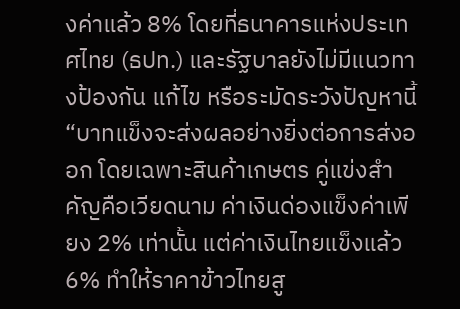งค่าแล้ว 8% โดยที่ธนาคารแห่งประเทศไทย (ธปท.) และรัฐบาลยังไม่มีแนวทางป้องกัน แก้ไข หรือระมัดระวังปัญหานี้ “บาทแข็งจะส่งผลอย่างยิ่งต่อการส่งออก โดยเฉพาะสินค้าเกษตร คู่แข่งสำคัญคือเวียดนาม ค่าเงินด่องแข็งค่าเพียง 2% เท่านั้น แต่ค่าเงินไทยแข็งแล้ว 6% ทำให้ราคาข้าวไทยสู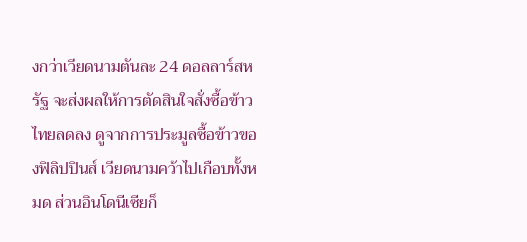งกว่าเวียดนามตันละ 24 ดอลลาร์สหรัฐ จะส่งผลให้การตัดสินใจสั่งซื้อข้าวไทยลดลง ดูจากการประมูลซื้อข้าวของฟิลิปปินส์ เวียดนามคว้าไปเกือบทั้งหมด ส่วนอินโดนีเซียก็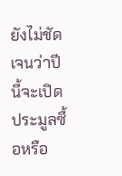ยังไม่ชัดเจนว่าปีนี้จะเปิดประมูลซื้อหรือ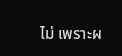ไม่ เพราะผ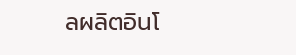ลผลิตอินโ